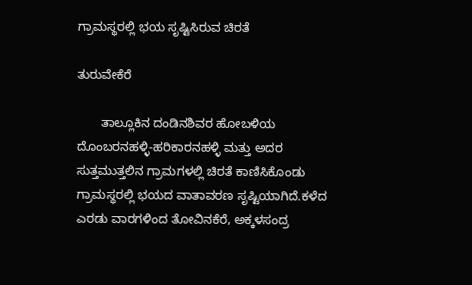ಗ್ರಾಮಸ್ಥರಲ್ಲಿ ಭಯ ಸೃಷ್ಟಿಸಿರುವ ಚಿರತೆ

ತುರುವೇಕೆರೆ

       ತಾಲ್ಲೂಕಿನ ದಂಡಿನಶಿವರ ಹೋಬಳಿಯ ದೊಂಬರನಹಳ್ಳಿ-ಹರಿಕಾರನಹಳ್ಳಿ ಮತ್ತು ಅದರ ಸುತ್ತಮುತ್ತಲಿನ ಗ್ರಾಮಗಳಲ್ಲಿ ಚಿರತೆ ಕಾಣಿಸಿಕೊಂಡು ಗ್ರಾಮಸ್ಥರಲ್ಲಿ ಭಯದ ವಾತಾವರಣ ಸೃಷ್ಟಿಯಾಗಿದೆ.ಕಳೆದ ಎರಡು ವಾರಗಳಿಂದ ತೋವಿನಕೆರೆ, ಅಕ್ಕಳಸಂದ್ರ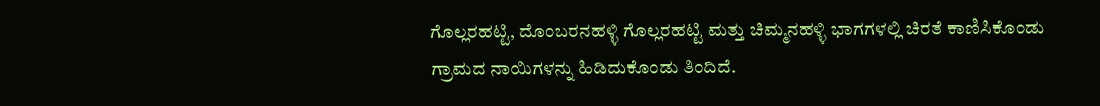ಗೊಲ್ಲರಹಟ್ಟಿ, ದೊಂಬರನಹಳ್ಳಿ ಗೊಲ್ಲರಹಟ್ಟಿ ಮತ್ತು ಚಿಮ್ಮನಹಳ್ಳಿ ಭಾಗಗಳಲ್ಲಿ ಚಿರತೆ ಕಾಣಿಸಿಕೊಂಡು ಗ್ರಾಮದ ನಾಯಿಗಳನ್ನು ಹಿಡಿದುಕೊಂಡು ತಿಂದಿದೆ.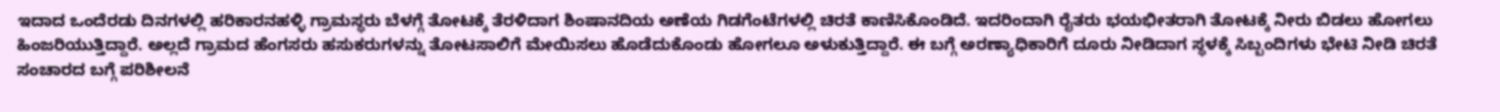ಇದಾದ ಒಂದೆರಡು ದಿನಗಳಲ್ಲಿ ಹರಿಕಾರನಹಳ್ಳಿ ಗ್ರಾಮಸ್ಥರು ಬೆಳಗ್ಗೆ ತೋಟಕ್ಕೆ ತೆರಳಿದಾಗ ಶಿಂಷಾನದಿಯ ಅಣೆಯ ಗಿಡಗೆಂಟೆಗಳಲ್ಲಿ ಚಿರತೆ ಕಾಣಿಸಿಕೊಂಡಿದೆ. ಇದರಿಂದಾಗಿ ರೈತರು ಭಯಭೀತರಾಗಿ ತೋಟಕ್ಕೆ ನೀರು ಬಿಡಲು ಹೋಗಲು ಹಿಂಜರಿಯುತ್ತಿದ್ದಾರೆ. ಅಲ್ಲದೆ ಗ್ರಾಮದ ಹೆಂಗಸರು ಹಸುಕರುಗಳನ್ನು ತೋಟಸಾಲಿಗೆ ಮೇಯಿಸಲು ಹೊಡೆದುಕೊಂಡು ಹೋಗಲೂ ಅಳುಕುತ್ತಿದ್ದಾರೆ. ಈ ಬಗ್ಗೆ ಅರಣ್ಯಾಧಿಕಾರಿಗೆ ದೂರು ನೀಡಿದಾಗ ಸ್ಥಳಕ್ಕೆ ಸಿಬ್ಬಂದಿಗಳು ಭೇಟಿ ನೀಡಿ ಚಿರತೆ ಸಂಚಾರದ ಬಗ್ಗೆ ಪರಿಶೀಲನೆ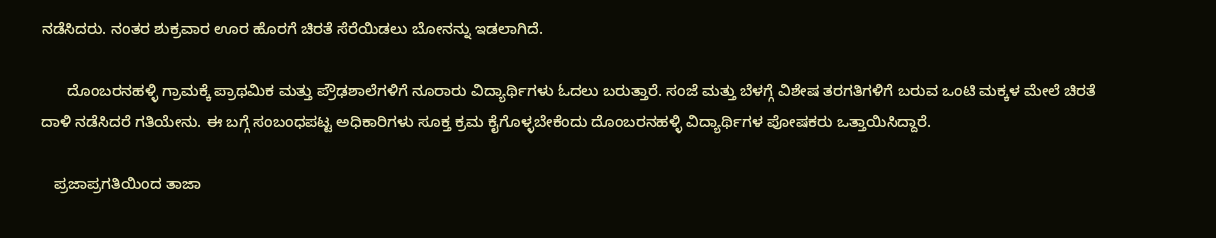ನಡೆಸಿದರು. ನಂತರ ಶುಕ್ರವಾರ ಊರ ಹೊರಗೆ ಚಿರತೆ ಸೆರೆಯಿಡಲು ಬೋನನ್ನು ಇಡಲಾಗಿದೆ.

      ದೊಂಬರನಹಳ್ಳಿ ಗ್ರಾಮಕ್ಕೆ ಪ್ರಾಥಮಿಕ ಮತ್ತು ಪ್ರೌಢಶಾಲೆಗಳಿಗೆ ನೂರಾರು ವಿದ್ಯಾರ್ಥಿಗಳು ಓದಲು ಬರುತ್ತಾರೆ. ಸಂಜೆ ಮತ್ತು ಬೆಳಗ್ಗೆ ವಿಶೇಷ ತರಗತಿಗಳಿಗೆ ಬರುವ ಒಂಟಿ ಮಕ್ಕಳ ಮೇಲೆ ಚಿರತೆ ದಾಳಿ ನಡೆಸಿದರೆ ಗತಿಯೇನು. ಈ ಬಗ್ಗೆ ಸಂಬಂಧಪಟ್ಟ ಅಧಿಕಾರಿಗಳು ಸೂಕ್ತ ಕ್ರಮ ಕೈಗೊಳ್ಳಬೇಕೆಂದು ದೊಂಬರನಹಳ್ಳಿ ವಿದ್ಯಾರ್ಥಿಗಳ ಪೋಷಕರು ಒತ್ತಾಯಿಸಿದ್ದಾರೆ.

   ಪ್ರಜಾಪ್ರಗತಿಯಿಂದ ತಾಜಾ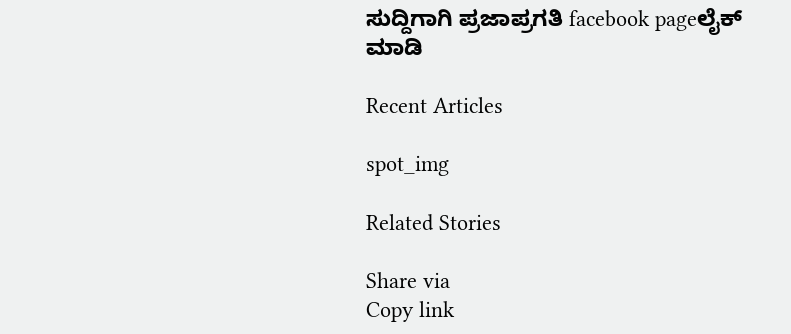ಸುದ್ದಿಗಾಗಿ ಪ್ರಜಾಪ್ರಗತಿ facebook pageಲೈಕ್ ಮಾಡಿ

Recent Articles

spot_img

Related Stories

Share via
Copy link